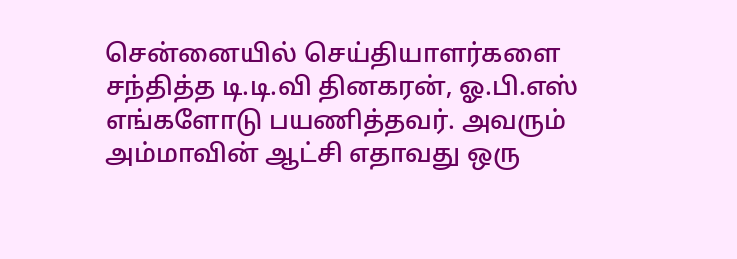சென்னையில் செய்தியாளர்களை சந்தித்த டி.டி.வி தினகரன், ஓ.பி.எஸ் எங்களோடு பயணித்தவர். அவரும் அம்மாவின் ஆட்சி எதாவது ஒரு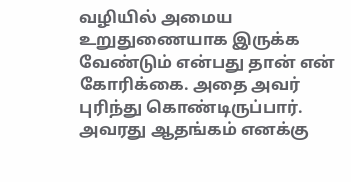வழியில் அமைய உறுதுணையாக இருக்க வேண்டும் என்பது தான் என் கோரிக்கை. அதை அவர் புரிந்து கொண்டிருப்பார். அவரது ஆதங்கம் எனக்கு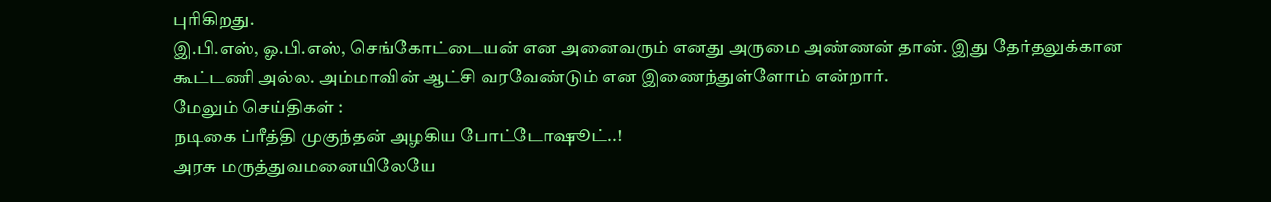புரிகிறது.
இ.பி.எஸ், ஓ.பி.எஸ், செங்கோட்டையன் என அனைவரும் எனது அருமை அண்ணன் தான். இது தேர்தலுக்கான கூட்டணி அல்ல. அம்மாவின் ஆட்சி வரவேண்டும் என இணைந்துள்ளோம் என்றார்.
மேலும் செய்திகள் :
நடிகை ப்ரீத்தி முகுந்தன் அழகிய போட்டோஷூட்..!
அரசு மருத்துவமனையிலேயே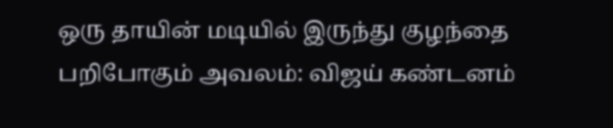ஒரு தாயின் மடியில் இருந்து குழந்தை பறிபோகும் அவலம்: விஜய் கண்டனம்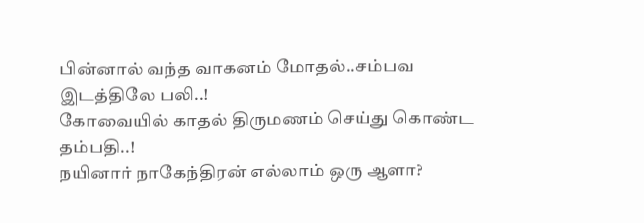பின்னால் வந்த வாகனம் மோதல்..சம்பவ இடத்திலே பலி..!
கோவையில் காதல் திருமணம் செய்து கொண்ட தம்பதி..!
நயினார் நாகேந்திரன் எல்லாம் ஒரு ஆளா?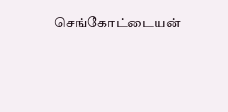செங்கோட்டையன்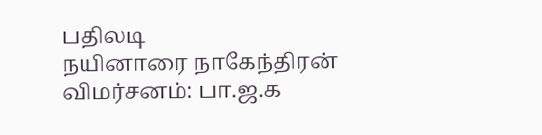பதிலடி
நயினாரை நாகேந்திரன் விமர்சனம்: பா.ஜ.க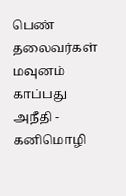பெண் தலைவர்கள் மவுனம் காப்பது அநீதி - கனிமொழி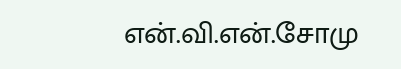என்.வி.என்.சோமு